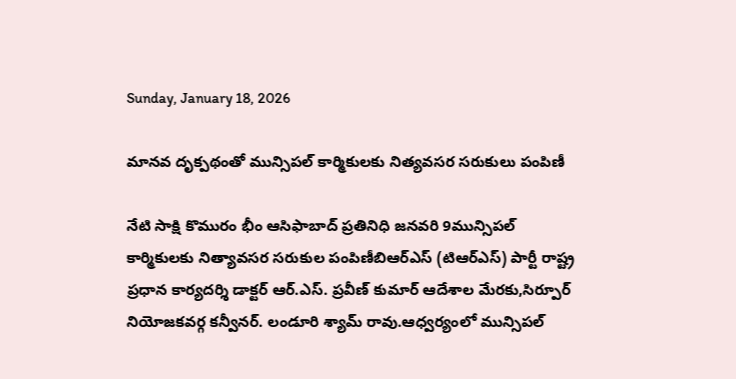Sunday, January 18, 2026

మానవ దృక్పథంతో మున్సిపల్ కార్మికులకు నిత్యవసర సరుకులు పంపిణీ

నేటి సాక్షి కొమురం భీం ఆసిఫాబాద్ ప్రతినిధి జనవరి 9మున్సిపల్ కార్మికులకు నిత్యావసర సరుకుల పంపిణీబిఆర్ఎస్ (టిఆర్ఎస్) పార్టీ రాష్ట్ర ప్రధాన కార్యదర్శి డాక్టర్ ఆర్.ఎస్. ప్రవీణ్ కుమార్ ఆదేశాల మేరకు,సిర్పూర్ నియోజకవర్గ కన్వీనర్. లండూరి శ్యామ్ రావు.ఆధ్వర్యంలో మున్సిపల్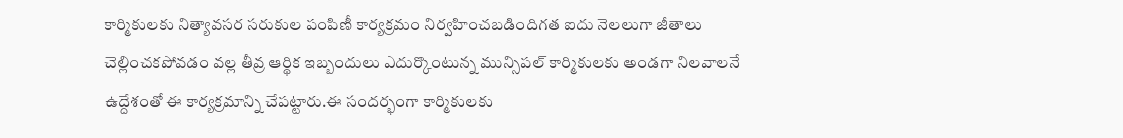కార్మికులకు నిత్యావసర సరుకుల పంపిణీ కార్యక్రమం నిర్వహించబడిందిగత ఐదు నెలలుగా జీతాలు చెల్లించకపోవడం వల్ల తీవ్ర ఆర్థిక ఇబ్బందులు ఎదుర్కొంటున్న మున్సిపల్ కార్మికులకు అండగా నిలవాలనే ఉద్దేశంతో ఈ కార్యక్రమాన్ని చేపట్టారు.ఈ సందర్భంగా కార్మికులకు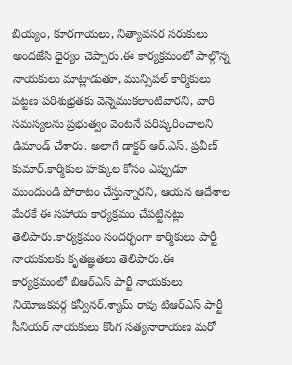బియ్యం, కూరగాయలు, నిత్యావసర సరుకులు అందజేసి ధైర్యం చెప్పారు.ఈ కార్యక్రమంలో పాల్గొన్న నాయకులు మాట్లాడుతూ, మున్సిపల్ కార్మికులు పట్టణ పరిశుభ్రతకు వెన్నెముకలాంటివారని, వారి సమస్యలను ప్రభుత్వం వెంటనే పరిష్కరించాలని డిమాండ్ చేశారు. అలాగే డాక్టర్ ఆర్.ఎస్. ప్రవీణ్ కుమార్.కార్మికుల హక్కుల కోసం ఎప్పుడూ ముందుండి పోరాటం చేస్తున్నారని, ఆయన ఆదేశాల మేరకే ఈ సహాయ కార్యక్రమం చేపట్టినట్లు తెలిపారు.కార్యక్రమం సందర్భంగా కార్మికులు పార్టీ నాయకులకు కృతజ్ఞతలు తెలిపారు.ఈ కార్యక్రమంలో బిఆర్ఎస్ పార్టీ నాయకులు నియోజకవర్గ కన్వీనర్.శ్యామ్ రావు టిఆర్ఎస్ పార్టీ సీనియర్ నాయకులు కొంగ సత్యనారాయణ మరో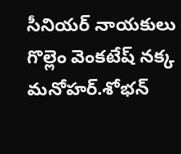సీనియర్ నాయకులు గొల్లెం వెంకటేష్ నక్క మనోహర్.శోభన్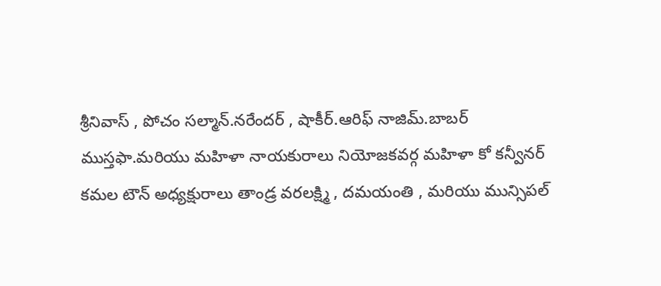శ్రీనివాస్ , పోచం సల్మాన్.నరేందర్ , షాకీర్.ఆరిఫ్ నాజిమ్.బాబర్ ముస్తఫా.మరియు మహిళా నాయకురాలు నియోజకవర్గ మహిళా కో కన్వీనర్ కమల టౌన్ అధ్యక్షురాలు తాండ్ర వరలక్ష్మి , దమయంతి , మరియు మున్సిపల్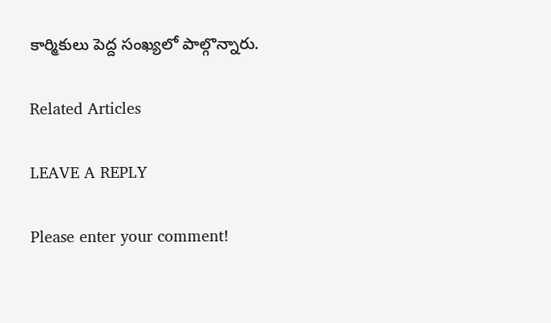కార్మికులు పెద్ద సంఖ్యలో పాల్గొన్నారు.

Related Articles

LEAVE A REPLY

Please enter your comment!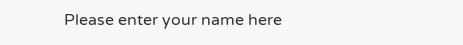Please enter your name here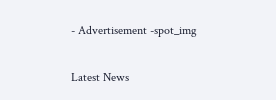- Advertisement -spot_img

Latest News